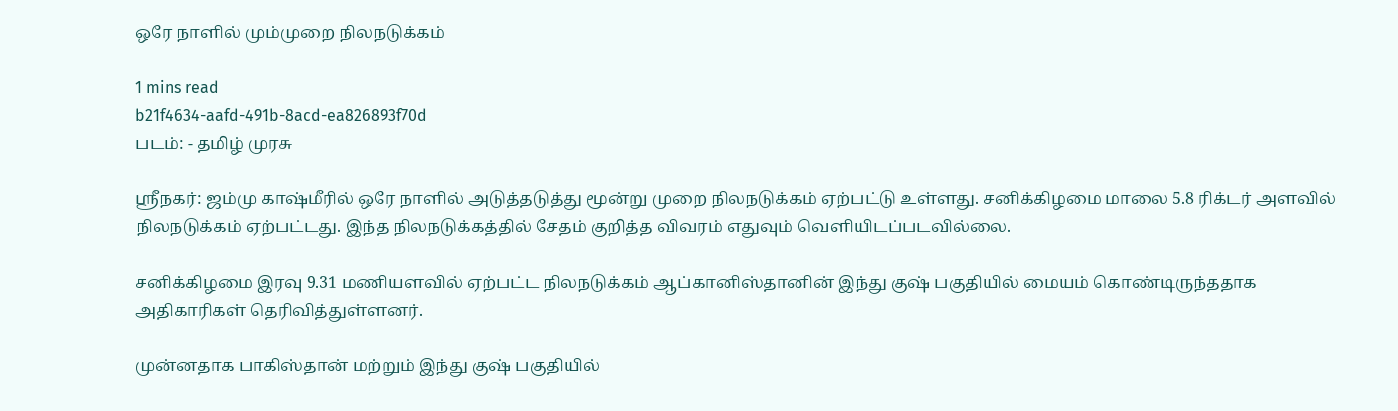ஒரே நாளில் மும்முறை நிலநடுக்கம்

1 mins read
b21f4634-aafd-491b-8acd-ea826893f70d
படம்: - தமிழ் முரசு

ஸ்ரீநகர்: ஜம்மு காஷ்மீரில் ஒரே நாளில் அடுத்தடுத்து மூன்று முறை நிலநடுக்கம் ஏற்பட்டு உள்ளது. சனிக்கிழமை மாலை 5.8 ரிக்டர் அளவில் நிலநடுக்கம் ஏற்பட்டது. இந்த நிலநடுக்கத்தில் சேதம் குறித்த விவரம் எதுவும் வெளியிடப்படவில்லை.

சனிக்கிழமை இரவு 9.31 மணியளவில் ஏற்பட்ட நிலநடுக்கம் ஆப்கானிஸ்தானின் இந்து குஷ் பகுதியில் மையம் கொண்டிருந்ததாக அதிகாரிகள் தெரிவித்துள்ளனர்.

முன்னதாக பாகிஸ்தான் மற்றும் இந்து குஷ் பகுதியில்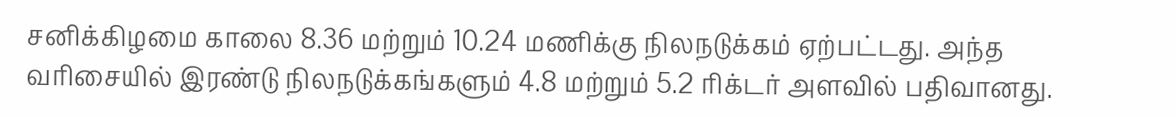சனிக்கிழமை காலை 8.36 மற்றும் 10.24 மணிக்கு நிலநடுக்கம் ஏற்பட்டது. அந்த வரிசையில் இரண்டு நிலநடுக்கங்களும் 4.8 மற்றும் 5.2 ரிக்டர் அளவில் பதிவானது.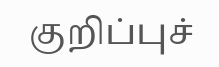குறிப்புச்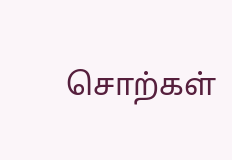சொற்கள்